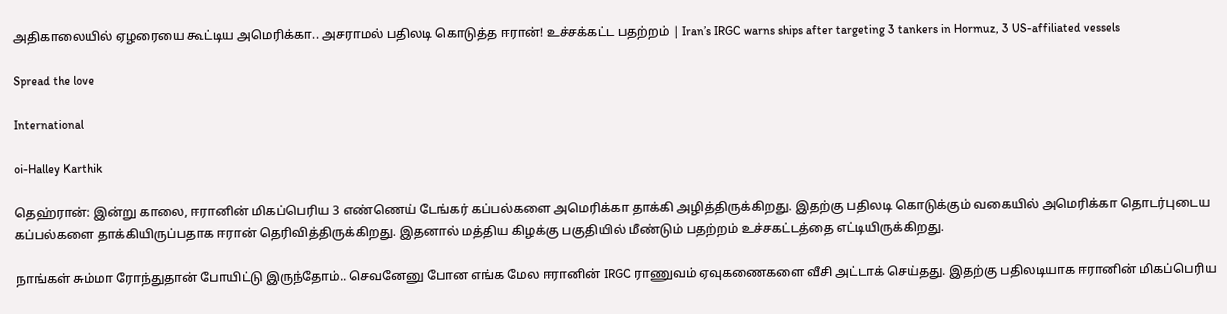அதிகாலையில் ஏழரையை கூட்டிய அமெரிக்கா.. அசராமல் பதிலடி கொடுத்த ஈரான்! உச்சக்கட்ட பதற்றம் | Iran’s IRGC warns ships after targeting 3 tankers in Hormuz, 3 US-affiliated vessels

Spread the love

International

oi-Halley Karthik

தெஹ்ரான்: இன்று காலை, ஈரானின் மிகப்பெரிய 3 எண்ணெய் டேங்கர் கப்பல்களை அமெரிக்கா தாக்கி அழித்திருக்கிறது. இதற்கு பதிலடி கொடுக்கும் வகையில் அமெரிக்கா தொடர்புடைய கப்பல்களை தாக்கியிருப்பதாக ஈரான் தெரிவித்திருக்கிறது. இதனால் மத்திய கிழக்கு பகுதியில் மீண்டும் பதற்றம் உச்சகட்டத்தை எட்டியிருக்கிறது.

நாங்கள் சும்மா ரோந்துதான் போயிட்டு இருந்தோம்.. செவனேனு போன எங்க மேல ஈரானின் IRGC ராணுவம் ஏவுகணைகளை வீசி அட்டாக் செய்தது. இதற்கு பதிலடியாக ஈரானின் மிகப்பெரிய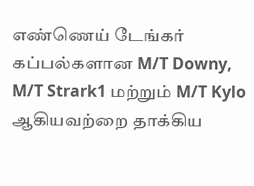எண்ணெய் டேங்கர் கப்பல்களான M/T Downy, M/T Strark1 மற்றும் M/T Kylo ஆகியவற்றை தாக்கிய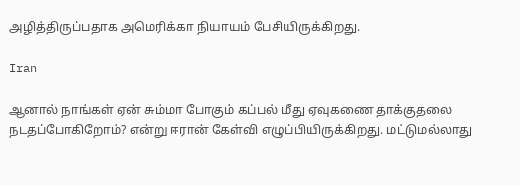அழித்திருப்பதாக அமெரிக்கா நியாயம் பேசியிருக்கிறது.

Iran

ஆனால் நாங்கள் ஏன் சும்மா போகும் கப்பல் மீது ஏவுகணை தாக்குதலை நடதப்போகிறோம்? என்று ஈரான் கேள்வி எழுப்பியிருக்கிறது. மட்டுமல்லாது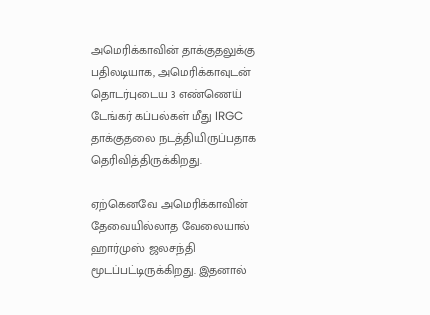அமெரிக்காவின் தாக்குதலுக்கு பதிலடியாக, அமெரிக்காவுடன் தொடர்புடைய 3 எண்ணெய் டேங்கர் கப்பல்கள் மீது IRGC தாக்குதலை நடத்தியிருப்பதாக தெரிவித்திருக்கிறது.

ஏற்கெனவே அமெரிக்காவின் தேவையில்லாத வேலையால் ஹார்முஸ் ஜலசந்தி மூடப்பட்டிருக்கிறது. இதனால்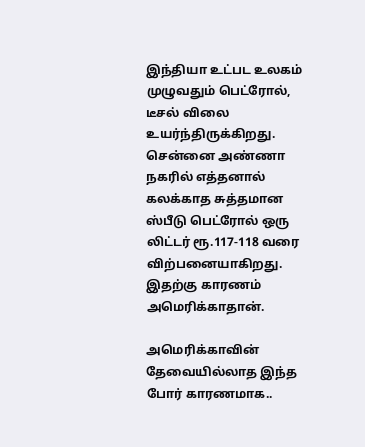இந்தியா உட்பட உலகம் முழுவதும் பெட்ரோல், டீசல் விலை உயர்ந்திருக்கிறது. சென்னை அண்ணா நகரில் எத்தனால் கலக்காத சுத்தமான ஸ்பீடு பெட்ரோல் ஒரு லிட்டர் ரூ.117-118 வரை விற்பனையாகிறது. இதற்கு காரணம் அமெரிக்காதான்.

அமெரிக்காவின் தேவையில்லாத இந்த போர் காரணமாக..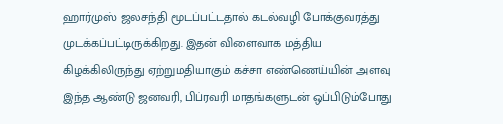ஹார்முஸ் ஜலசந்தி மூடப்பட்டதால் கடல்வழி போக்குவரத்து முடக்கப்பட்டிருக்கிறது. இதன் விளைவாக மத்திய கிழக்கிலிருந்து ஏற்றுமதியாகும் கச்சா எண்ணெய்யின் அளவு இந்த ஆண்டு ஜனவரி, பிப்ரவரி மாதங்களுடன் ஒப்பிடும்போது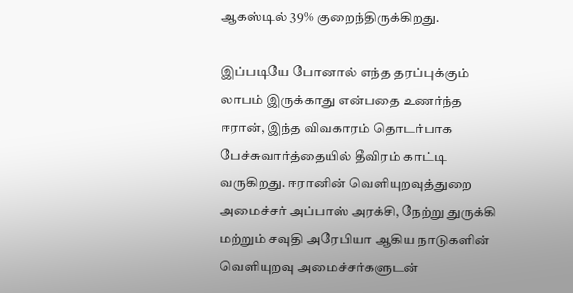ஆகஸ்டில் 39% குறைந்திருக்கிறது.

இப்படியே போனால் எந்த தரப்புக்கும் லாபம் இருக்காது என்பதை உணர்ந்த ஈரான், இந்த விவகாரம் தொடர்பாக பேச்சுவார்த்தையில் தீவிரம் காட்டி வருகிறது. ஈரானின் வெளியுறவுத்துறை அமைச்சர் அப்பாஸ் அரக்சி, நேற்று துருக்கி மற்றும் சவுதி அரேபியா ஆகிய நாடுகளின் வெளியுறவு அமைச்சர்களுடன்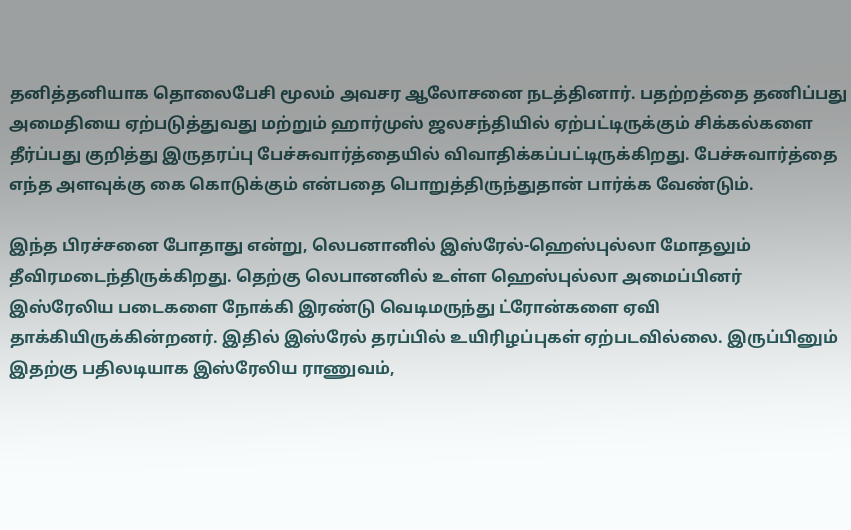தனித்தனியாக தொலைபேசி மூலம் அவசர ஆலோசனை நடத்தினார். பதற்றத்தை தணிப்பது அமைதியை ஏற்படுத்துவது மற்றும் ஹார்முஸ் ஜலசந்தியில் ஏற்பட்டிருக்கும் சிக்கல்களை தீர்ப்பது குறித்து இருதரப்பு பேச்சுவார்த்தையில் விவாதிக்கப்பட்டிருக்கிறது. பேச்சுவார்த்தை எந்த அளவுக்கு கை கொடுக்கும் என்பதை பொறுத்திருந்துதான் பார்க்க வேண்டும்.

இந்த பிரச்சனை போதாது என்று, லெபனானில் இஸ்ரேல்-ஹெஸ்புல்லா மோதலும் தீவிரமடைந்திருக்கிறது. தெற்கு லெபானனில் உள்ள ஹெஸ்புல்லா அமைப்பினர் இஸ்ரேலிய படைகளை நோக்கி இரண்டு வெடிமருந்து ட்ரோன்களை ஏவி தாக்கியிருக்கின்றனர். இதில் இஸ்ரேல் தரப்பில் உயிரிழப்புகள் ஏற்படவில்லை. இருப்பினும் இதற்கு பதிலடியாக இஸ்ரேலிய ராணுவம்,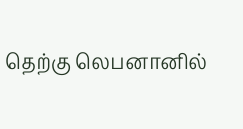தெற்கு லெபனானில்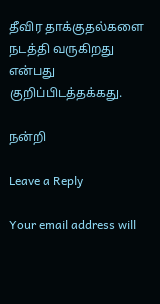தீவிர தாக்குதல்களை நடத்தி வருகிறது என்பது குறிப்பிடத்தக்கது.

நன்றி

Leave a Reply

Your email address will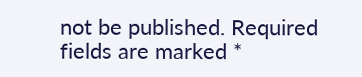not be published. Required fields are marked *